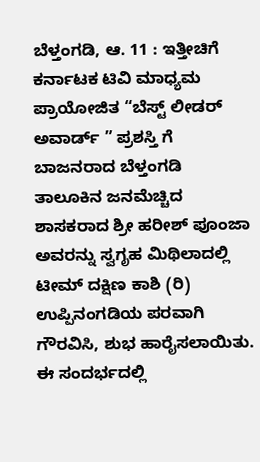ಬೆಳ್ತಂಗಡಿ, ಆ. 11 : ಇತ್ತೀಚಿಗೆ ಕರ್ನಾಟಕ ಟಿವಿ ಮಾಧ್ಯಮ ಪ್ರಾಯೋಜಿತ “ಬೆಸ್ಟ್ ಲೀಡರ್ ಅವಾರ್ಡ್ ” ಪ್ರಶಸ್ತಿ ಗೆ ಬಾಜನರಾದ ಬೆಳ್ತಂಗಡಿ ತಾಲೂಕಿನ ಜನಮೆಚ್ಚಿದ ಶಾಸಕರಾದ ಶ್ರೀ ಹರೀಶ್ ಪೂಂಜಾ ಅವರನ್ನು ಸ್ವಗೃಹ ಮಿಥಿಲಾದಲ್ಲಿ ಟೀಮ್ ದಕ್ಷಿಣ ಕಾಶಿ (ರಿ) ಉಪ್ಪಿನಂಗಡಿಯ ಪರವಾಗಿ ಗೌರವಿಸಿ, ಶುಭ ಹಾರೈಸಲಾಯಿತು.
ಈ ಸಂದರ್ಭದಲ್ಲಿ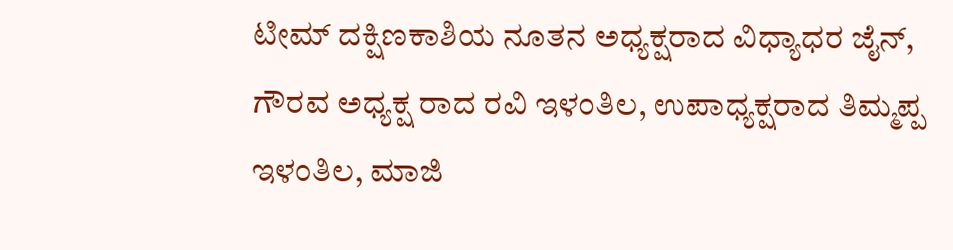ಟೀಮ್ ದಕ್ಷಿಣಕಾಶಿಯ ನೂತನ ಅಧ್ಯಕ್ಷರಾದ ವಿಧ್ಯಾಧರ ಜೈನ್, ಗೌರವ ಅಧ್ಯಕ್ಷ ರಾದ ರವಿ ಇಳಂತಿಲ, ಉಪಾಧ್ಯಕ್ಷರಾದ ತಿಮ್ಮಪ್ಪ ಇಳಂತಿಲ, ಮಾಜಿ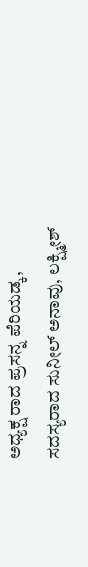ಅಧ್ಯಕ್ಷ ರಾದ ಪ್ರಸನ್ನ ಪೆರಿಯಡ್ಕ, ಸದಸ್ಯರಾದ ಸುನೀಲ್ ಅನಾವು, ಲಕ್ಷ್ಮೀಶ್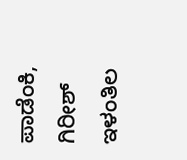ಪಾಡೆಂಕಿ, ಗಿರೀಶ್ ಇಳಂತಿಲ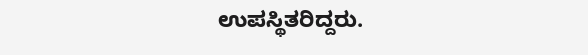ಉಪಸ್ಥಿತರಿದ್ದರು.